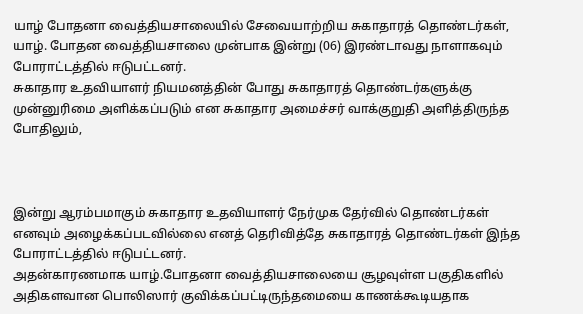யாழ் போதனா வைத்தியசாலையில் சேவையாற்றிய சுகாதாரத் தொண்டர்கள், யாழ். போதன வைத்தியசாலை முன்பாக இன்று (06) இரண்டாவது நாளாகவும் போராட்டத்தில் ஈடுபட்டனர்.
சுகாதார உதவியாளர் நியமனத்தின் போது சுகாதாரத் தொண்டர்களுக்கு முன்னுரிமை அளிக்கப்படும் என சுகாதார அமைச்சர் வாக்குறுதி அளித்திருந்த போதிலும்,



இன்று ஆரம்பமாகும் சுகாதார உதவியாளர் நேர்முக தேர்வில் தொண்டர்கள் எனவும் அழைக்கப்படவில்லை எனத் தெரிவித்தே சுகாதாரத் தொண்டர்கள் இந்த போராட்டத்தில் ஈடுபட்டனர்.
அதன்காரணமாக யாழ்.போதனா வைத்தியசாலையை சூழவுள்ள பகுதிகளில் அதிகளவான பொலிஸார் குவிக்கப்பட்டிருந்தமையை காணக்கூடியதாக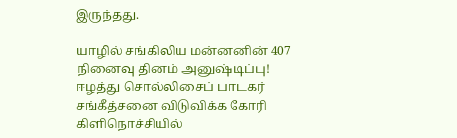இருந்தது.

யாழில் சங்கிலிய மன்னனின் 407 நினைவு தினம் அனுஷ்டிப்பு!
ஈழத்து சொல்லிசைப் பாடகர் சங்கீத்சனை விடுவிக்க கோரி கிளிநொச்சியில்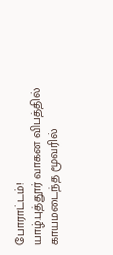போராட்டம்!
யாழ்.புத்தூர் வாகன விபத்தில் காயமடைந்த மூவரில்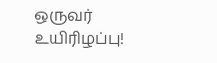ஒருவர் உயிரிழப்பு!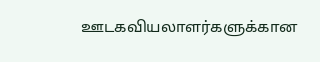ஊடகவியலாளர்களுக்கான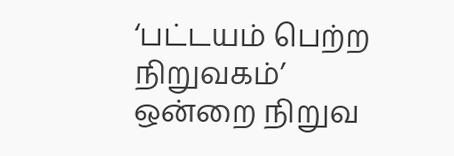‘பட்டயம் பெற்ற நிறுவகம்’ ஒன்றை நிறுவ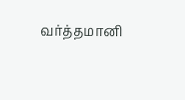வர்த்தமானி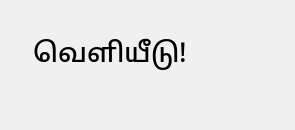வெளியீடு!